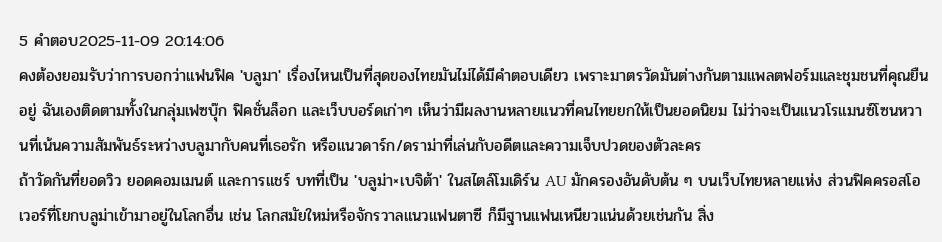5 คำตอบ2025-11-09 20:14:06
คงต้องยอมรับว่าการบอกว่าแฟนฟิค 'บลูมา' เรื่องไหนเป็นที่สุดของไทยมันไม่ได้มีคำตอบเดียว เพราะมาตรวัดมันต่างกันตามแพลตฟอร์มและชุมชนที่คุณยืนอยู่ ฉันเองติดตามทั้งในกลุ่มเฟซบุ๊ก ฟิคชั่นล็อก และเว็บบอร์ดเก่าๆ เห็นว่ามีผลงานหลายแนวที่คนไทยยกให้เป็นยอดนิยม ไม่ว่าจะเป็นแนวโรแมนซ์โซนหวานที่เน้นความสัมพันธ์ระหว่างบลูมากับคนที่เธอรัก หรือแนวดาร์ก/ดราม่าที่เล่นกับอดีตและความเจ็บปวดของตัวละคร
ถ้าวัดกันที่ยอดวิว ยอดคอมเมนต์ และการแชร์ บทที่เป็น 'บลูม่า×เบจิต้า' ในสไตล์โมเดิร์น AU มักครองอันดับต้น ๆ บนเว็บไทยหลายแห่ง ส่วนฟิคครอสโอเวอร์ที่โยกบลูม่าเข้ามาอยู่ในโลกอื่น เช่น โลกสมัยใหม่หรือจักรวาลแนวแฟนตาซี ก็มีฐานแฟนเหนียวแน่นด้วยเช่นกัน สิ่ง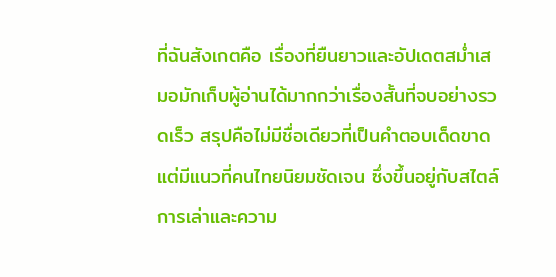ที่ฉันสังเกตคือ เรื่องที่ยืนยาวและอัปเดตสม่ำเสมอมักเก็บผู้อ่านได้มากกว่าเรื่องสั้นที่จบอย่างรวดเร็ว สรุปคือไม่มีชื่อเดียวที่เป็นคำตอบเด็ดขาด แต่มีแนวที่คนไทยนิยมชัดเจน ซึ่งขึ้นอยู่กับสไตล์การเล่าและความ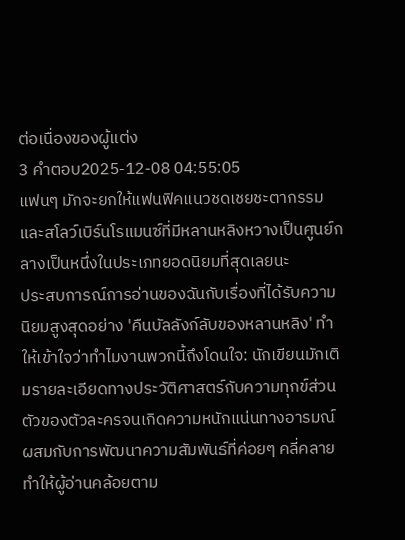ต่อเนื่องของผู้แต่ง
3 คำตอบ2025-12-08 04:55:05
แฟนๆ มักจะยกให้แฟนฟิคแนวชดเชยชะตากรรมและสโลว์เบิร์นโรแมนซ์ที่มีหลานหลิงหวางเป็นศูนย์กลางเป็นหนึ่งในประเภทยอดนิยมที่สุดเลยนะ
ประสบการณ์การอ่านของฉันกับเรื่องที่ได้รับความนิยมสูงสุดอย่าง 'คืนบัลลังก์ลับของหลานหลิง' ทำให้เข้าใจว่าทำไมงานพวกนี้ถึงโดนใจ: นักเขียนมักเติมรายละเอียดทางประวัติศาสตร์กับความทุกข์ส่วนตัวของตัวละครจนเกิดความหนักแน่นทางอารมณ์ ผสมกับการพัฒนาความสัมพันธ์ที่ค่อยๆ คลี่คลาย ทำให้ผู้อ่านคล้อยตาม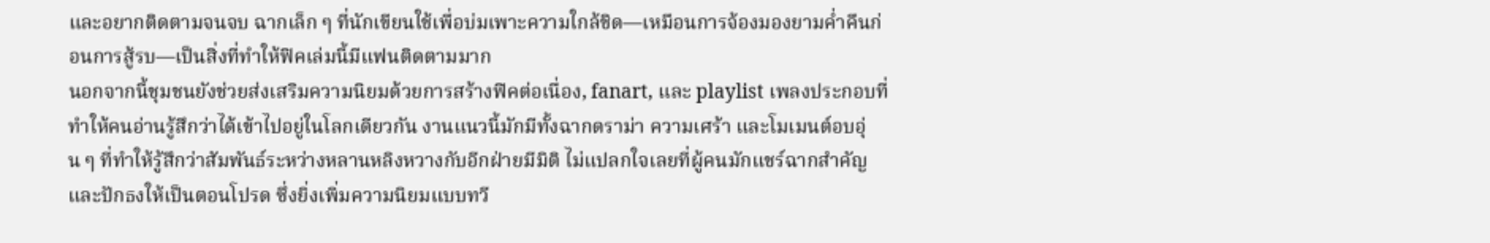และอยากติดตามจนจบ ฉากเล็ก ๆ ที่นักเขียนใช้เพื่อบ่มเพาะความใกล้ชิด—เหมือนการจ้องมองยามค่ำคืนก่อนการสู้รบ—เป็นสิ่งที่ทำให้ฟิคเล่มนี้มีแฟนติดตามมาก
นอกจากนี้ชุมชนยังช่วยส่งเสริมความนิยมด้วยการสร้างฟิคต่อเนื่อง, fanart, และ playlist เพลงประกอบที่ทำให้คนอ่านรู้สึกว่าได้เข้าไปอยู่ในโลกเดียวกัน งานแนวนี้มักมีทั้งฉากดราม่า ความเศร้า และโมเมนต์อบอุ่น ๆ ที่ทำให้รู้สึกว่าสัมพันธ์ระหว่างหลานหลิงหวางกับอีกฝ่ายมีมิติ ไม่แปลกใจเลยที่ผู้คนมักแชร์ฉากสำคัญและปักธงให้เป็นตอนโปรด ซึ่งยิ่งเพิ่มความนิยมแบบทวี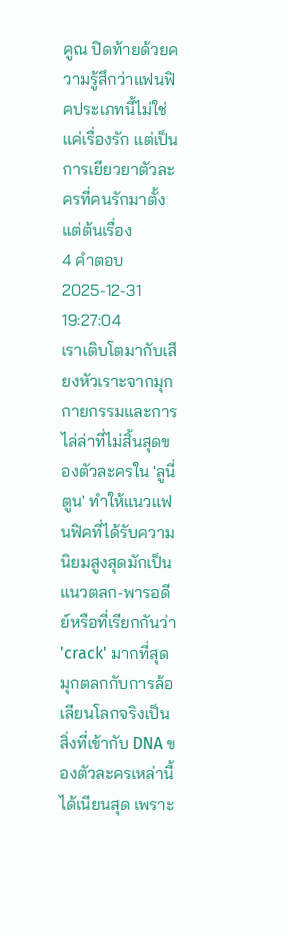คูณ ปิดท้ายด้วยความรู้สึกว่าแฟนฟิคประเภทนี้ไม่ใช่แค่เรื่องรัก แต่เป็นการเยียวยาตัวละครที่คนรักมาตั้งแต่ต้นเรื่อง
4 คำตอบ2025-12-31 19:27:04
เราเติบโตมากับเสียงหัวเราะจากมุกกายกรรมและการไล่ล่าที่ไม่สิ้นสุดของตัวละครใน 'ลูนี่ตูน' ทำให้แนวแฟนฟิคที่ได้รับความนิยมสูงสุดมักเป็นแนวตลก-พารอดีย์หรือที่เรียกกันว่า 'crack' มากที่สุด
มุกตลกกับการล้อเลียนโลกจริงเป็นสิ่งที่เข้ากับ DNA ของตัวละครเหล่านี้ได้เนียนสุด เพราะ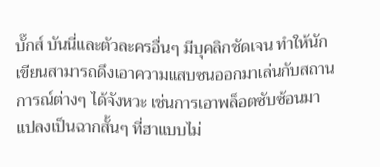บั๊กส์ บันนี่และตัวละครอื่นๆ มีบุคลิกชัดเจน ทำให้นักเขียนสามารถดึงเอาความแสบซนออกมาเล่นกับสถานการณ์ต่างๆ ได้จังหวะ เช่นการเอาพล็อตซับซ้อนมาแปลงเป็นฉากสั้นๆ ที่ฮาแบบไม่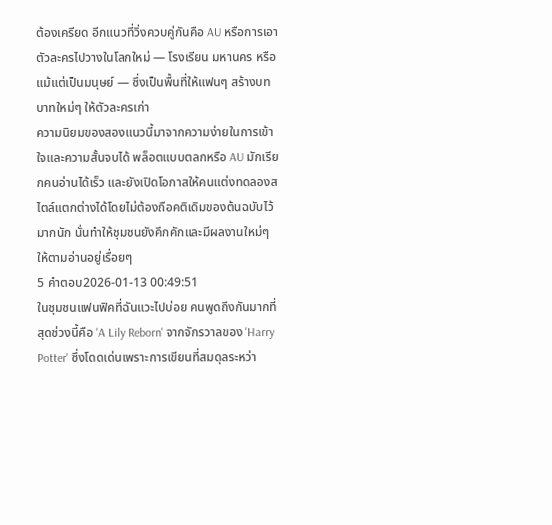ต้องเครียด อีกแนวที่วิ่งควบคู่กันคือ AU หรือการเอาตัวละครไปวางในโลกใหม่ — โรงเรียน มหานคร หรือแม้แต่เป็นมนุษย์ — ซึ่งเป็นพื้นที่ให้แฟนๆ สร้างบทบาทใหม่ๆ ให้ตัวละครเก่า
ความนิยมของสองแนวนี้มาจากความง่ายในการเข้าใจและความสั้นจบได้ พล็อตแบบตลกหรือ AU มักเรียกคนอ่านได้เร็ว และยังเปิดโอกาสให้คนแต่งทดลองสไตล์แตกต่างได้โดยไม่ต้องถือคติเดิมของต้นฉบับไว้มากนัก นั่นทำให้ชุมชนยังคึกคักและมีผลงานใหม่ๆ ให้ตามอ่านอยู่เรื่อยๆ
5 คำตอบ2026-01-13 00:49:51
ในชุมชนแฟนฟิคที่ฉันแวะไปบ่อย คนพูดถึงกันมากที่สุดช่วงนี้คือ 'A Lily Reborn' จากจักรวาลของ 'Harry Potter' ซึ่งโดดเด่นเพราะการเขียนที่สมดุลระหว่า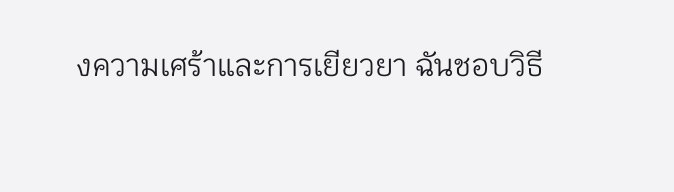งความเศร้าและการเยียวยา ฉันชอบวิธี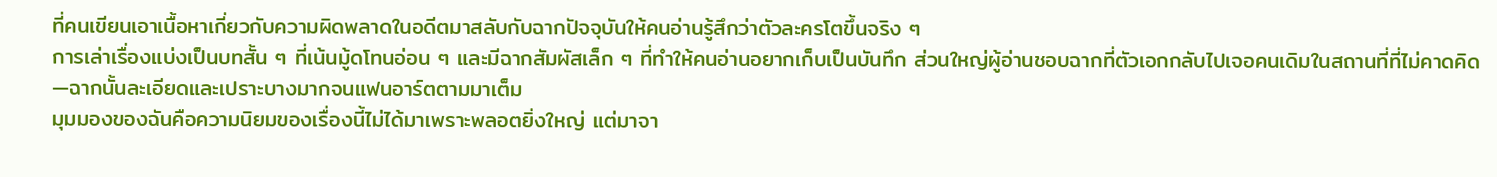ที่คนเขียนเอาเนื้อหาเกี่ยวกับความผิดพลาดในอดีตมาสลับกับฉากปัจจุบันให้คนอ่านรู้สึกว่าตัวละครโตขึ้นจริง ๆ
การเล่าเรื่องแบ่งเป็นบทสั้น ๆ ที่เน้นมู้ดโทนอ่อน ๆ และมีฉากสัมผัสเล็ก ๆ ที่ทำให้คนอ่านอยากเก็บเป็นบันทึก ส่วนใหญ่ผู้อ่านชอบฉากที่ตัวเอกกลับไปเจอคนเดิมในสถานที่ที่ไม่คาดคิด—ฉากนั้นละเอียดและเปราะบางมากจนแฟนอาร์ตตามมาเต็ม
มุมมองของฉันคือความนิยมของเรื่องนี้ไม่ได้มาเพราะพลอตยิ่งใหญ่ แต่มาจา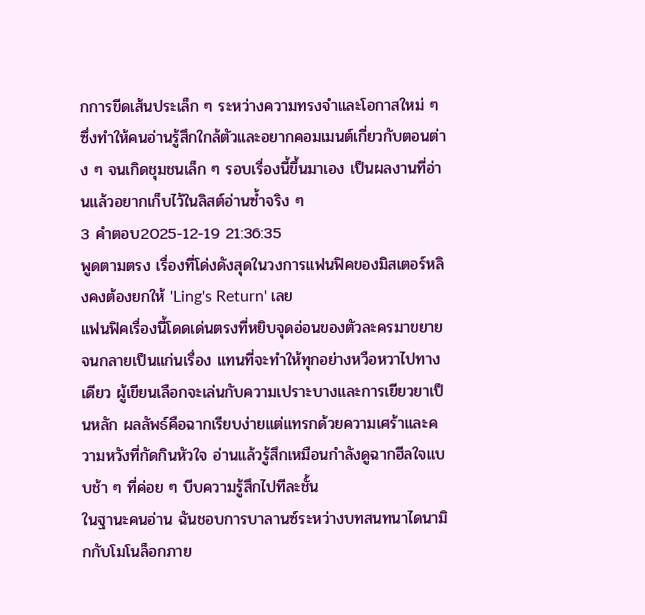กการขีดเส้นประเล็ก ๆ ระหว่างความทรงจำและโอกาสใหม่ ๆ ซึ่งทำให้คนอ่านรู้สึกใกล้ตัวและอยากคอมเมนต์เกี่ยวกับตอนต่าง ๆ จนเกิดชุมชนเล็ก ๆ รอบเรื่องนี้ขึ้นมาเอง เป็นผลงานที่อ่านแล้วอยากเก็บไว้ในลิสต์อ่านซ้ำจริง ๆ
3 คำตอบ2025-12-19 21:36:35
พูดตามตรง เรื่องที่โด่งดังสุดในวงการแฟนฟิคของมิสเตอร์หลิงคงต้องยกให้ 'Ling's Return' เลย
แฟนฟิคเรื่องนี้โดดเด่นตรงที่หยิบจุดอ่อนของตัวละครมาขยายจนกลายเป็นแก่นเรื่อง แทนที่จะทำให้ทุกอย่างหวือหวาไปทางเดียว ผู้เขียนเลือกจะเล่นกับความเปราะบางและการเยียวยาเป็นหลัก ผลลัพธ์คือฉากเรียบง่ายแต่แทรกด้วยความเศร้าและความหวังที่กัดกินหัวใจ อ่านแล้วรู้สึกเหมือนกำลังดูฉากฮีลใจแบบช้า ๆ ที่ค่อย ๆ บีบความรู้สึกไปทีละชั้น
ในฐานะคนอ่าน ฉันชอบการบาลานซ์ระหว่างบทสนทนาไดนามิกกับโมโนล็อกภาย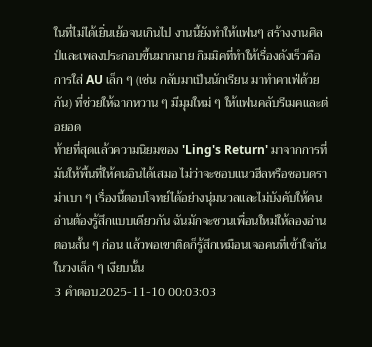ในที่ไม่ได้เยิ่นเย้อจนเกินไป งานนี้ยังทำให้แฟนๆ สร้างงานศิลป์และเพลงประกอบขึ้นมากมาย กิมมิคที่ทำให้เรื่องดังเร็วคือการใส่ AU เล็ก ๆ (เช่น กลับมาเป็นนักเรียน มาทำคาเฟ่ด้วยกัน) ที่ช่วยให้ฉากหวาน ๆ มีมุมใหม่ ๆ ให้แฟนคลับรีเมคและต่อยอด
ท้ายที่สุดแล้วความนิยมของ 'Ling's Return' มาจากการที่มันให้พื้นที่ให้คนอินได้เสมอ ไม่ว่าจะชอบแนวฮีลหรือชอบดราม่าเบา ๆ เรื่องนี้ตอบโจทย์ได้อย่างนุ่มนวลและไม่บังคับให้คนอ่านต้องรู้สึกแบบเดียวกัน ฉันมักจะชวนเพื่อนใหม่ให้ลองอ่านตอนสั้น ๆ ก่อน แล้วพอเขาติดก็รู้สึกเหมือนเจอคนที่เข้าใจกันในวงเล็ก ๆ เงียบนั้น
3 คำตอบ2025-11-10 00:03:03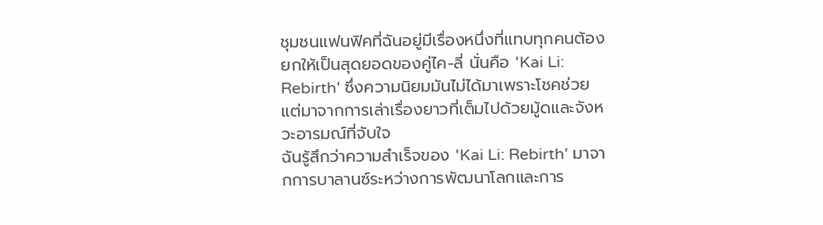ชุมชนแฟนฟิคที่ฉันอยู่มีเรื่องหนึ่งที่แทบทุกคนต้องยกให้เป็นสุดยอดของคู่ไค-ลี่ นั่นคือ 'Kai Li: Rebirth' ซึ่งความนิยมมันไม่ได้มาเพราะโชคช่วย แต่มาจากการเล่าเรื่องยาวที่เต็มไปด้วยมู้ดและจังหวะอารมณ์ที่จับใจ
ฉันรู้สึกว่าความสำเร็จของ 'Kai Li: Rebirth' มาจากการบาลานซ์ระหว่างการพัฒนาโลกและการ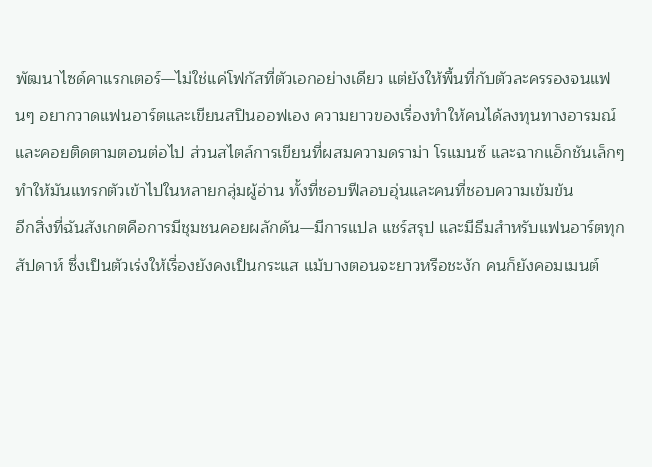พัฒนาไซด์คาแรกเตอร์—ไม่ใช่แค่โฟกัสที่ตัวเอกอย่างเดียว แต่ยังให้พื้นที่กับตัวละครรองจนแฟนๆ อยากวาดแฟนอาร์ตและเขียนสปินออฟเอง ความยาวของเรื่องทำให้คนได้ลงทุนทางอารมณ์และคอยติดตามตอนต่อไป ส่วนสไตล์การเขียนที่ผสมความดราม่า โรแมนซ์ และฉากแอ็กชันเล็กๆ ทำให้มันแทรกตัวเข้าไปในหลายกลุ่มผู้อ่าน ทั้งที่ชอบฟีลอบอุ่นและคนที่ชอบความเข้มข้น
อีกสิ่งที่ฉันสังเกตคือการมีชุมชนคอยผลักดัน—มีการแปล แชร์สรุป และมีธีมสำหรับแฟนอาร์ตทุกสัปดาห์ ซึ่งเป็นตัวเร่งให้เรื่องยังคงเป็นกระแส แม้บางตอนจะยาวหรือชะงัก คนก็ยังคอมเมนต์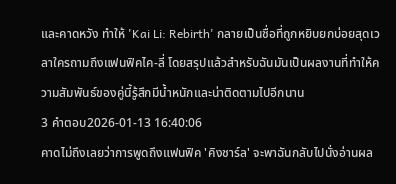และคาดหวัง ทำให้ 'Kai Li: Rebirth' กลายเป็นชื่อที่ถูกหยิบยกบ่อยสุดเวลาใครถามถึงแฟนฟิคไค-ลี่ โดยสรุปแล้วสำหรับฉันมันเป็นผลงานที่ทำให้ความสัมพันธ์ของคู่นี้รู้สึกมีน้ำหนักและน่าติดตามไปอีกนาน
3 คำตอบ2026-01-13 16:40:06
คาดไม่ถึงเลยว่าการพูดถึงแฟนฟิค 'คิงชาร์ล' จะพาฉันกลับไปนั่งอ่านผล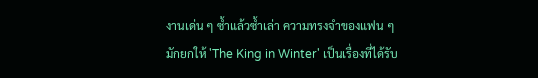งานเด่น ๆ ซ้ำแล้วซ้ำเล่า ความทรงจำของแฟน ๆ มักยกให้ 'The King in Winter' เป็นเรื่องที่ได้รับ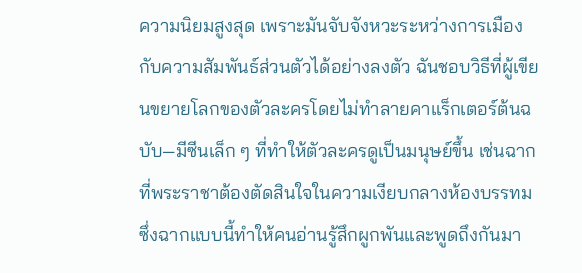ความนิยมสูงสุด เพราะมันจับจังหวะระหว่างการเมืองกับความสัมพันธ์ส่วนตัวได้อย่างลงตัว ฉันชอบวิธีที่ผู้เขียนขยายโลกของตัวละครโดยไม่ทำลายคาแร็กเตอร์ต้นฉบับ—มีซีนเล็ก ๆ ที่ทำให้ตัวละครดูเป็นมนุษย์ขึ้น เช่นฉากที่พระราชาต้องตัดสินใจในความเงียบกลางห้องบรรทม ซึ่งฉากแบบนี้ทำให้คนอ่านรู้สึกผูกพันและพูดถึงกันมา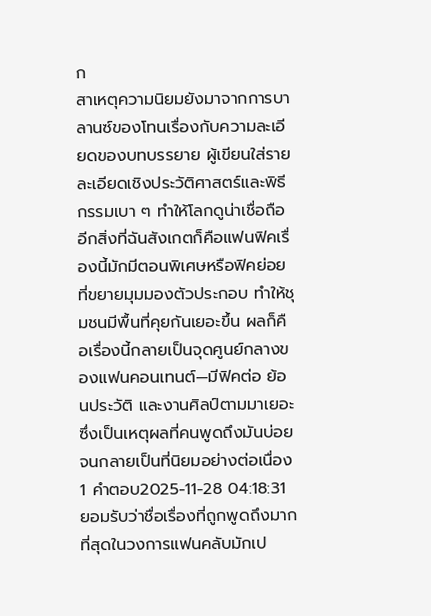ก
สาเหตุความนิยมยังมาจากการบาลานซ์ของโทนเรื่องกับความละเอียดของบทบรรยาย ผู้เขียนใส่รายละเอียดเชิงประวัติศาสตร์และพิธีกรรมเบา ๆ ทำให้โลกดูน่าเชื่อถือ อีกสิ่งที่ฉันสังเกตก็คือแฟนฟิคเรื่องนี้มักมีตอนพิเศษหรือฟิคย่อยที่ขยายมุมมองตัวประกอบ ทำให้ชุมชนมีพื้นที่คุยกันเยอะขึ้น ผลก็คือเรื่องนี้กลายเป็นจุดศูนย์กลางของแฟนคอนเทนต์—มีฟิคต่อ ย้อนประวัติ และงานศิลป์ตามมาเยอะ ซึ่งเป็นเหตุผลที่คนพูดถึงมันบ่อยจนกลายเป็นที่นิยมอย่างต่อเนื่อง
1 คำตอบ2025-11-28 04:18:31
ยอมรับว่าชื่อเรื่องที่ถูกพูดถึงมากที่สุดในวงการแฟนคลับมักเป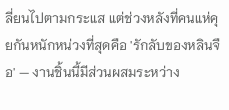ลี่ยนไปตามกระแส แต่ช่วงหลังที่คนแห่คุยกันหนักหน่วงที่สุดคือ 'รักลับของหลินจือ' — งานชิ้นนี้มีส่วนผสมระหว่าง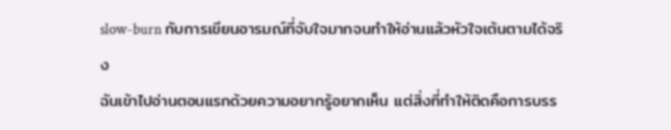slow-burn กับการเขียนอารมณ์ที่จับใจมากจนทำให้อ่านแล้วหัวใจเต้นตามได้จริง
ฉันเข้าไปอ่านตอนแรกด้วยความอยากรู้อยากเห็น แต่สิ่งที่ทำให้ติดคือการบรร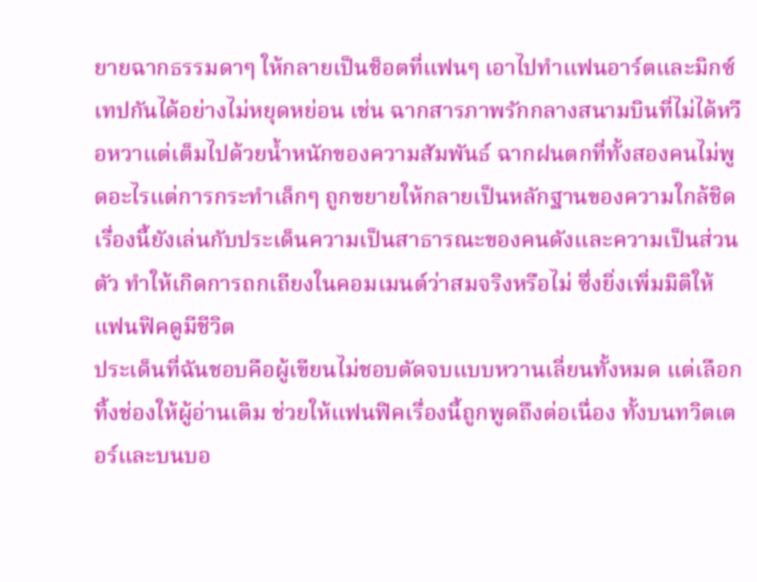ยายฉากธรรมดาๆ ให้กลายเป็นช็อตที่แฟนๆ เอาไปทำแฟนอาร์ตและมิกซ์เทปกันได้อย่างไม่หยุดหย่อน เช่น ฉากสารภาพรักกลางสนามบินที่ไม่ได้หวือหวาแต่เต็มไปด้วยน้ำหนักของความสัมพันธ์ ฉากฝนตกที่ทั้งสองคนไม่พูดอะไรแต่การกระทำเล็กๆ ถูกขยายให้กลายเป็นหลักฐานของความใกล้ชิด เรื่องนี้ยังเล่นกับประเด็นความเป็นสาธารณะของคนดังและความเป็นส่วนตัว ทำให้เกิดการถกเถียงในคอมเมนต์ว่าสมจริงหรือไม่ ซึ่งยิ่งเพิ่มมิติให้แฟนฟิคดูมีชีวิต
ประเด็นที่ฉันชอบคือผู้เขียนไม่ชอบตัดจบแบบหวานเลี่ยนทั้งหมด แต่เลือกทิ้งช่องให้ผู้อ่านเติม ช่วยให้แฟนฟิคเรื่องนี้ถูกพูดถึงต่อเนื่อง ทั้งบนทวิตเตอร์และบนบอ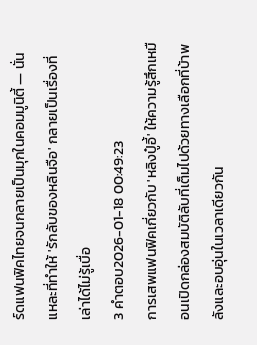ร์ดแฟนฟิคไทยจนกลายเป็นมุกในคอมมูนิตี้ — นั่นแหละที่ทำให้ 'รักลับของหลินจือ' กลายเป็นเรื่องที่เล่าได้ไม่รู้เบื่อ
3 คำตอบ2026-01-18 00:49:23
การเสพแฟนฟิคเกี่ยวกับ 'หลิงปู๋อี้' ให้ความรู้สึกเหมือนเปิดกล่องสมบัติลับที่เต็มไปด้วยทางเลือกที่บ้าพลังและอบอุ่นในเวลาเดียวกัน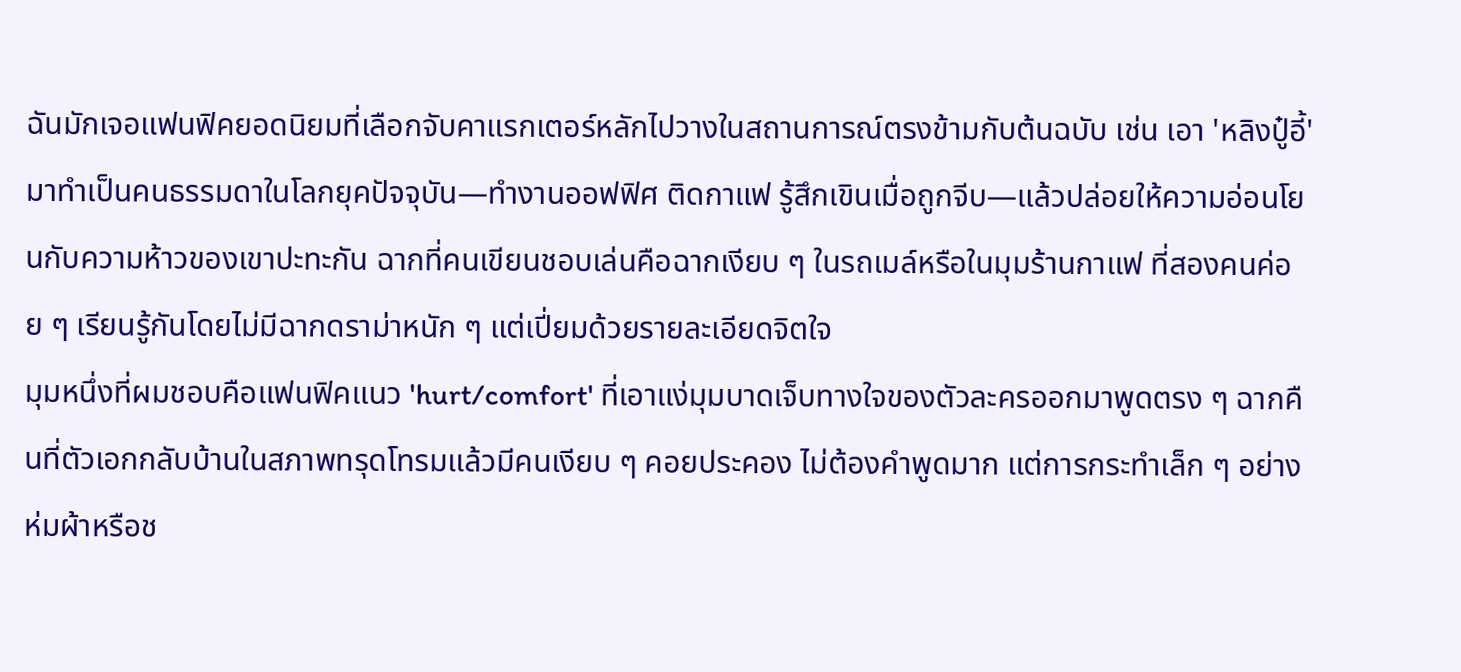ฉันมักเจอแฟนฟิคยอดนิยมที่เลือกจับคาแรกเตอร์หลักไปวางในสถานการณ์ตรงข้ามกับต้นฉบับ เช่น เอา 'หลิงปู๋อี้' มาทำเป็นคนธรรมดาในโลกยุคปัจจุบัน—ทำงานออฟฟิศ ติดกาแฟ รู้สึกเขินเมื่อถูกจีบ—แล้วปล่อยให้ความอ่อนโยนกับความห้าวของเขาปะทะกัน ฉากที่คนเขียนชอบเล่นคือฉากเงียบ ๆ ในรถเมล์หรือในมุมร้านกาแฟ ที่สองคนค่อย ๆ เรียนรู้กันโดยไม่มีฉากดราม่าหนัก ๆ แต่เปี่ยมด้วยรายละเอียดจิตใจ
มุมหนึ่งที่ผมชอบคือแฟนฟิคแนว 'hurt/comfort' ที่เอาแง่มุมบาดเจ็บทางใจของตัวละครออกมาพูดตรง ๆ ฉากคืนที่ตัวเอกกลับบ้านในสภาพทรุดโทรมแล้วมีคนเงียบ ๆ คอยประคอง ไม่ต้องคำพูดมาก แต่การกระทำเล็ก ๆ อย่างห่มผ้าหรือช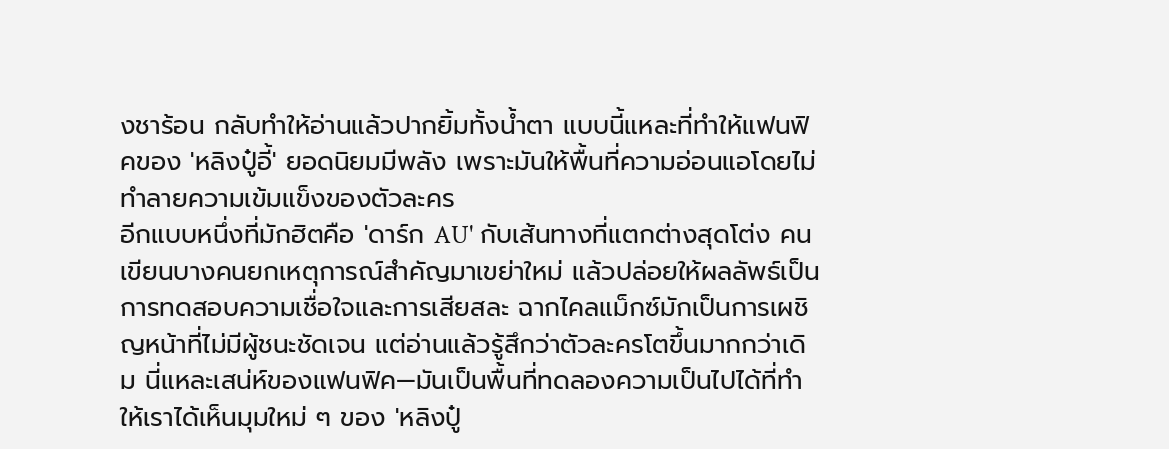งชาร้อน กลับทำให้อ่านแล้วปากยิ้มทั้งน้ำตา แบบนี้แหละที่ทำให้แฟนฟิคของ 'หลิงปู๋อี้' ยอดนิยมมีพลัง เพราะมันให้พื้นที่ความอ่อนแอโดยไม่ทำลายความเข้มแข็งของตัวละคร
อีกแบบหนึ่งที่มักฮิตคือ 'ดาร์ก AU' กับเส้นทางที่แตกต่างสุดโต่ง คนเขียนบางคนยกเหตุการณ์สำคัญมาเขย่าใหม่ แล้วปล่อยให้ผลลัพธ์เป็นการทดสอบความเชื่อใจและการเสียสละ ฉากไคลแม็กซ์มักเป็นการเผชิญหน้าที่ไม่มีผู้ชนะชัดเจน แต่อ่านแล้วรู้สึกว่าตัวละครโตขึ้นมากกว่าเดิม นี่แหละเสน่ห์ของแฟนฟิค—มันเป็นพื้นที่ทดลองความเป็นไปได้ที่ทำให้เราได้เห็นมุมใหม่ ๆ ของ 'หลิงปู๋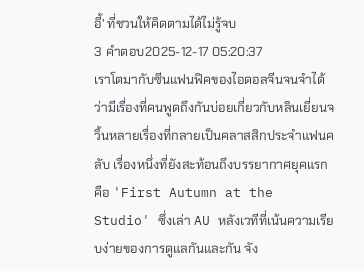อี้' ที่ชวนให้คิดตามได้ไม่รู้จบ
3 คำตอบ2025-12-17 05:20:37
เราโตมากับซีนแฟนฟิคของไอดอลจีนจนจำได้ว่ามีเรื่องที่คนพูดถึงกันบ่อยเกี่ยวกับหลินเยี่ยนจวิ้นหลายเรื่องที่กลายเป็นคลาสสิกประจำแฟนคลับ เรื่องหนึ่งที่ยังสะท้อนถึงบรรยากาศยุคแรกคือ 'First Autumn at the Studio' ซึ่งเล่า AU หลังเวทีที่เน้นความเรียบง่ายของการดูแลกันและกัน จัง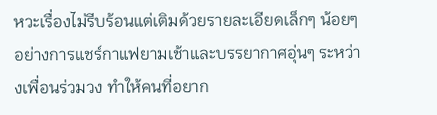หวะเรื่องไม่รีบร้อนแต่เติมด้วยรายละเอียดเล็กๆ น้อยๆ อย่างการแชร์กาแฟยามเช้าและบรรยากาศอุ่นๆ ระหว่างเพื่อนร่วมวง ทำให้คนที่อยาก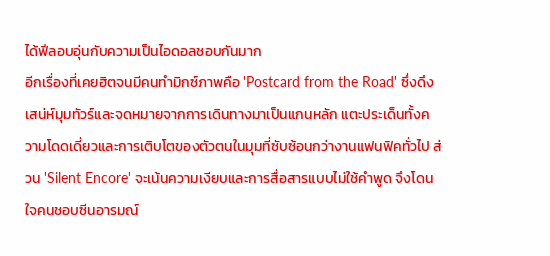ได้ฟีลอบอุ่นกับความเป็นไอดอลชอบกันมาก
อีกเรื่องที่เคยฮิตจนมีคนทำมิกซ์ภาพคือ 'Postcard from the Road' ซึ่งดึงเสน่ห์มุมทัวร์และจดหมายจากการเดินทางมาเป็นแกนหลัก แตะประเด็นทั้งความโดดเดี่ยวและการเติบโตของตัวตนในมุมที่ซับซ้อนกว่างานแฟนฟิคทั่วไป ส่วน 'Silent Encore' จะเน้นความเงียบและการสื่อสารแบบไม่ใช้คำพูด จึงโดนใจคนชอบซีนอารมณ์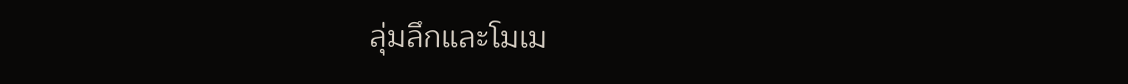ลุ่มลึกและโมเม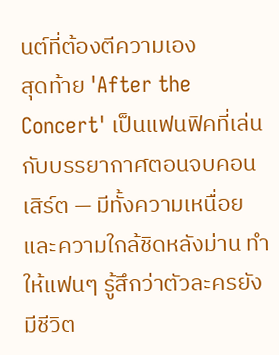นต์ที่ต้องตีความเอง
สุดท้าย 'After the Concert' เป็นแฟนฟิคที่เล่นกับบรรยากาศตอนจบคอนเสิร์ต — มีทั้งความเหนื่อยและความใกล้ชิดหลังม่าน ทำให้แฟนๆ รู้สึกว่าตัวละครยังมีชีวิต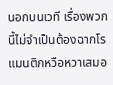นอกบนเวที เรื่องพวกนี้ไม่จำเป็นต้องฉากโรแมนติกหวือหวาเสมอ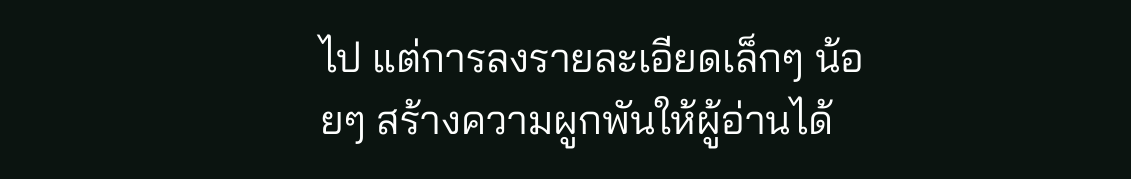ไป แต่การลงรายละเอียดเล็กๆ น้อยๆ สร้างความผูกพันให้ผู้อ่านได้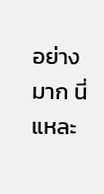อย่างมาก นี่แหละ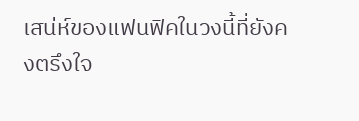เสน่ห์ของแฟนฟิคในวงนี้ที่ยังคงตรึงใจ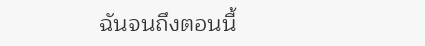ฉันจนถึงตอนนี้